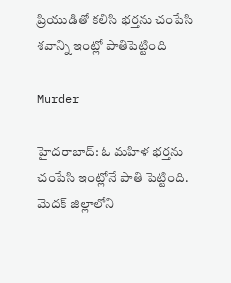ప్రియుడితో కలిసి భర్తను చంపేసి శవాన్ని ఇంట్లో పాతిపెట్టింది

Murder

హైదరాబాద్: ఓ మహిళ భర్తను చంపేసి ఇంట్లోనే పాతి పెట్టింది. మెదక్ జిల్లాలోని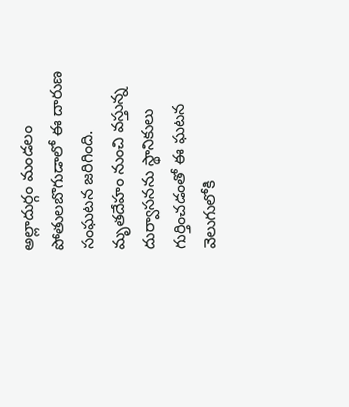అల్లాదుర్గం మండలం పోతులబొగుడాలో ఈ దారుణ సంఘటన జరిగింది. మృతదేహం నుంచి వస్తున్న దుర్వాసనను స్థానికులు గుర్తించడంతో ఈ ఘటన వెలుగులోకి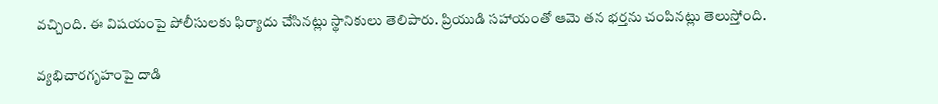వచ్చింది. ఈ విషయంపై పోలీసులకు ఫిర్యాదు చేసినట్లు స్థానికులు తెలిపారు. ప్రియుడి సహాయంతో ఆమె తన భర్తను చంపినట్లు తెలుస్తోంది.

వ్యభిచారగృహంపై దాడి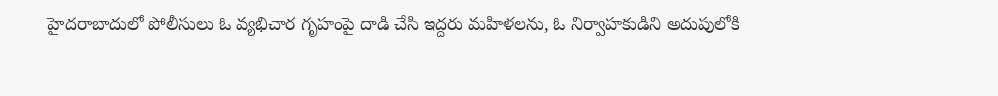హైదరాబాదులో పోలీసులు ఓ వ్యభిచార గృహంపై దాడి చేసి ఇద్దరు మహిళలను, ఓ నిర్వాహకుడిని అదుపులోకి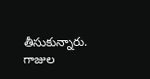తీసుకున్నారు. గాజుల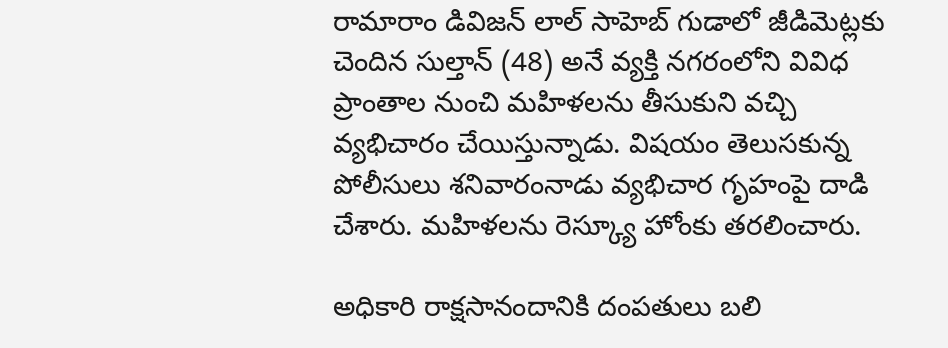రామారాం డివిజన్ లాల్ సాహెబ్ గుడాలో జీడిమెట్లకు చెందిన సుల్తాన్ (48) అనే వ్యక్తి నగరంలోని వివిధ ప్రాంతాల నుంచి మహిళలను తీసుకుని వచ్చి వ్యభిచారం చేయిస్తున్నాడు. విషయం తెలుసకున్న పోలీసులు శనివారంనాడు వ్యభిచార గృహంపై దాడి చేశారు. మహిళలను రెస్క్యూ హోంకు తరలించారు.

అధికారి రాక్షసానందానికి దంపతులు బలి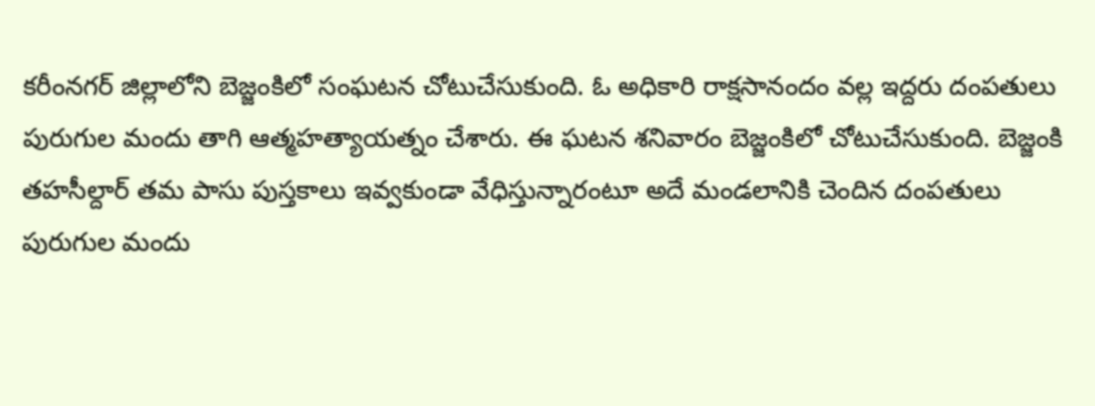కరీంనగర్ జిల్లాలోని బెజ్జంకిలో సంఘటన చోటుచేసుకుంది. ఓ అధికారి రాక్షసానందం వల్ల ఇద్దరు దంపతులు పురుగుల మందు తాగి ఆత్మహత్యాయత్నం చేశారు. ఈ ఘటన శనివారం బెజ్జంకిలో చోటుచేసుకుంది. బెజ్జంకి తహసీల్దార్ తమ పాసు పుస్తకాలు ఇవ్వకుండా వేధిస్తున్నారంటూ అదే మండలానికి చెందిన దంపతులు పురుగుల మందు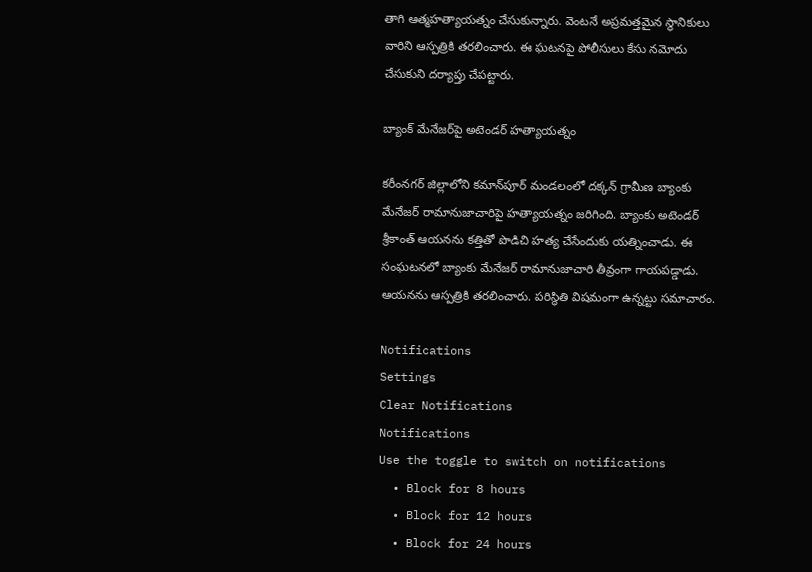తాగి ఆత్మహత్యాయత్నం చేసుకున్నారు. వెంటనే అప్రమత్తమైన స్థానికులు వారిని ఆస్పత్రికి తరలించారు. ఈ ఘటనపై పోలీసులు కేసు నమోదు చేసుకుని దర్యాప్తు చేపట్టారు.

బ్యాంక్ మేనేజర్‌పై అటెండర్ హత్యాయత్నం

కరీంనగర్ జిల్లాలోని కమాన్‌పూర్ మండలంలో దక్కన్ గ్రామీణ బ్యాంకు మేనేజర్ రామానుజాచారిపై హత్యాయత్నం జరిగింది. బ్యాంకు అటెండర్ శ్రీకాంత్ ఆయనను కత్తితో పొడిచి హత్య చేసేందుకు యత్నించాడు. ఈ సంఘటనలో బ్యాంకు మేనేజర్ రామానుజాచారి తీవ్రంగా గాయపడ్డాడు. ఆయనను ఆస్పత్రికి తరలించారు. పరిస్థితి విషమంగా ఉన్నట్టు సమాచారం.

Notifications
Settings
Clear Notifications
Notifications
Use the toggle to switch on notifications
  • Block for 8 hours
  • Block for 12 hours
  • Block for 24 hours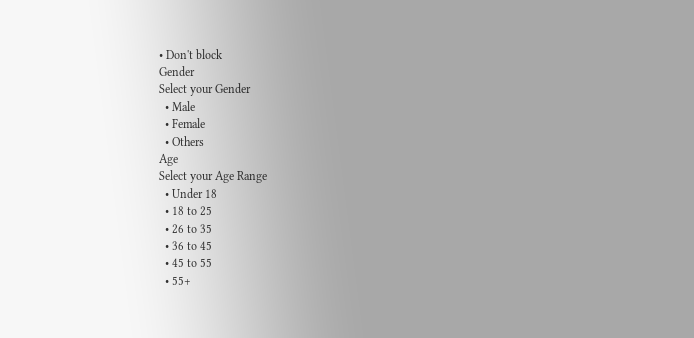• Don't block
Gender
Select your Gender
  • Male
  • Female
  • Others
Age
Select your Age Range
  • Under 18
  • 18 to 25
  • 26 to 35
  • 36 to 45
  • 45 to 55
  • 55+